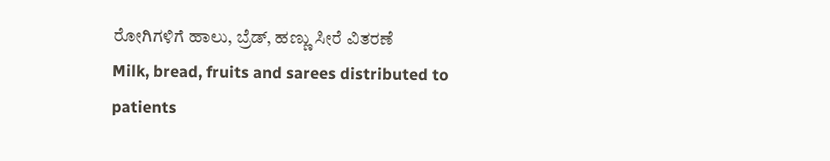ರೋಗಿಗಳಿಗೆ ಹಾಲು, ಬ್ರೆಡ್, ಹಣ್ಣು ಸೀರೆ ವಿತರಣೆ
Milk, bread, fruits and sarees distributed to patients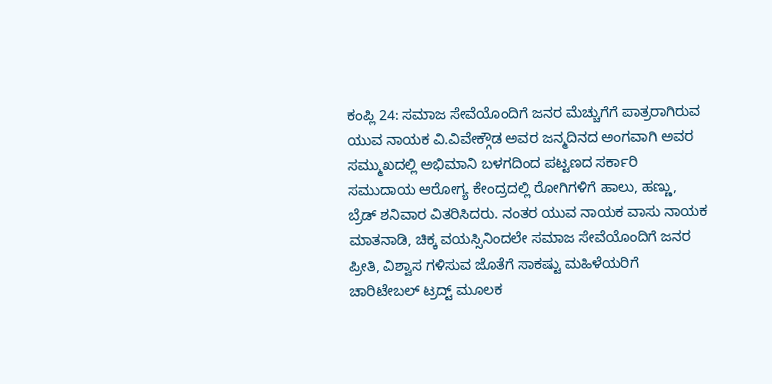ಕಂಪ್ಲಿ 24: ಸಮಾಜ ಸೇವೆಯೊಂದಿಗೆ ಜನರ ಮೆಚ್ಚುಗೆಗೆ ಪಾತ್ರರಾಗಿರುವ ಯುವ ನಾಯಕ ವಿ.ವಿವೇಕ್ಗೌಡ ಅವರ ಜನ್ಮದಿನದ ಅಂಗವಾಗಿ ಅವರ ಸಮ್ಮುಖದಲ್ಲಿ ಅಭಿಮಾನಿ ಬಳಗದಿಂದ ಪಟ್ಟಣದ ಸರ್ಕಾರಿ ಸಮುದಾಯ ಆರೋಗ್ಯ ಕೇಂದ್ರದಲ್ಲಿ ರೋಗಿಗಳಿಗೆ ಹಾಲು, ಹಣ್ಣು, ಬ್ರೆಡ್ ಶನಿವಾರ ವಿತರಿಸಿದರು. ನಂತರ ಯುವ ನಾಯಕ ವಾಸು ನಾಯಕ ಮಾತನಾಡಿ, ಚಿಕ್ಕ ವಯಸ್ಸಿನಿಂದಲೇ ಸಮಾಜ ಸೇವೆಯೊಂದಿಗೆ ಜನರ ಪ್ರೀತಿ, ವಿಶ್ವಾಸ ಗಳಿಸುವ ಜೊತೆಗೆ ಸಾಕಷ್ಟು ಮಹಿಳೆಯರಿಗೆ ಚಾರಿಟೇಬಲ್ ಟ್ರದ್ಟ್ ಮೂಲಕ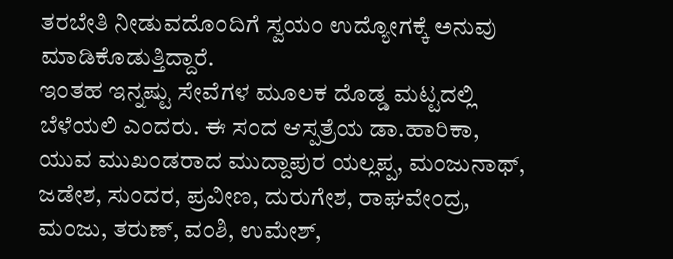ತರಬೇತಿ ನೀಡುವದೊಂದಿಗೆ ಸ್ವಯಂ ಉದ್ಯೋಗಕ್ಕೆ ಅನುವು ಮಾಡಿಕೊಡುತ್ತಿದ್ದಾರೆ.
ಇಂತಹ ಇನ್ನಷ್ಟು ಸೇವೆಗಳ ಮೂಲಕ ದೊಡ್ಡ ಮಟ್ಟದಲ್ಲಿ ಬೆಳೆಯಲಿ ಎಂದರು. ಈ ಸಂದ ಆಸ್ಪತ್ರೆಯ ಡಾ.ಹಾರಿಕಾ, ಯುವ ಮುಖಂಡರಾದ ಮುದ್ದಾಪುರ ಯಲ್ಲಪ್ಪ, ಮಂಜುನಾಥ್, ಜಡೇಶ, ಸುಂದರ, ಪ್ರವೀಣ, ದುರುಗೇಶ, ರಾಘವೇಂದ್ರ, ಮಂಜು, ತರುಣ್, ವಂಶಿ, ಉಮೇಶ್,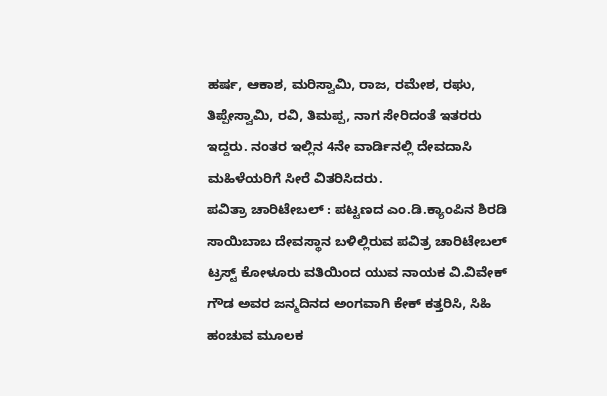ಹರ್ಷ, ಆಕಾಶ, ಮರಿಸ್ವಾಮಿ, ರಾಜ, ರಮೇಶ, ರಘು, ತಿಪ್ಪೇಸ್ವಾಮಿ, ರವಿ, ತಿಮಪ್ಪ, ನಾಗ ಸೇರಿದಂತೆ ಇತರರು ಇದ್ದರು. ನಂತರ ಇಲ್ಲಿನ 4ನೇ ವಾರ್ಡಿನಲ್ಲಿ ದೇವದಾಸಿ ಮಹಿಳೆಯರಿಗೆ ಸೀರೆ ವಿತರಿಸಿದರು.
ಪವಿತ್ರಾ ಚಾರಿಟೇಬಲ್ : ಪಟ್ಟಣದ ಎಂ.ಡಿ.ಕ್ಯಾಂಪಿನ ಶಿರಡಿ ಸಾಯಿಬಾಬ ದೇವಸ್ಥಾನ ಬಳಿಲ್ಲಿರುವ ಪವಿತ್ರ ಚಾರಿಟೇಬಲ್ ಟ್ರಸ್ಟ್ ಕೋಳೂರು ವತಿಯಿಂದ ಯುವ ನಾಯಕ ವಿ.ವಿವೇಕ್ ಗೌಡ ಅವರ ಜನ್ಮದಿನದ ಅಂಗವಾಗಿ ಕೇಕ್ ಕತ್ತರಿಸಿ, ಸಿಹಿ ಹಂಚುವ ಮೂಲಕ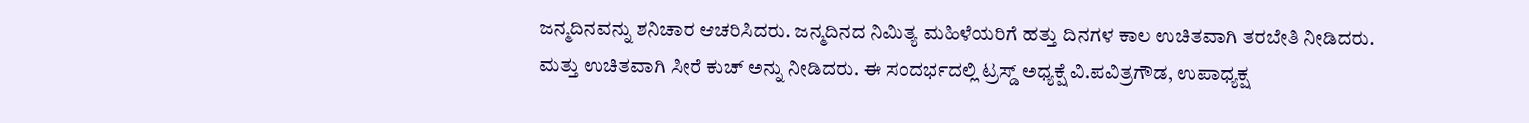ಜನ್ಮದಿನವನ್ನು ಶನಿಚಾರ ಆಚರಿಸಿದರು. ಜನ್ಮದಿನದ ನಿಮಿತ್ಯ ಮಹಿಳೆಯರಿಗೆ ಹತ್ತು ದಿನಗಳ ಕಾಲ ಉಚಿತವಾಗಿ ತರಬೇತಿ ನೀಡಿದರು. ಮತ್ತು ಉಚಿತವಾಗಿ ಸೀರೆ ಕುಚ್ ಅನ್ನು ನೀಡಿದರು. ಈ ಸಂದರ್ಭದಲ್ಲಿ ಟ್ರಸ್ಡ್ ಅಧ್ಯಕ್ಷೆ ವಿ.ಪವಿತ್ರಗೌಡ, ಉಪಾಧ್ಯಕ್ಷ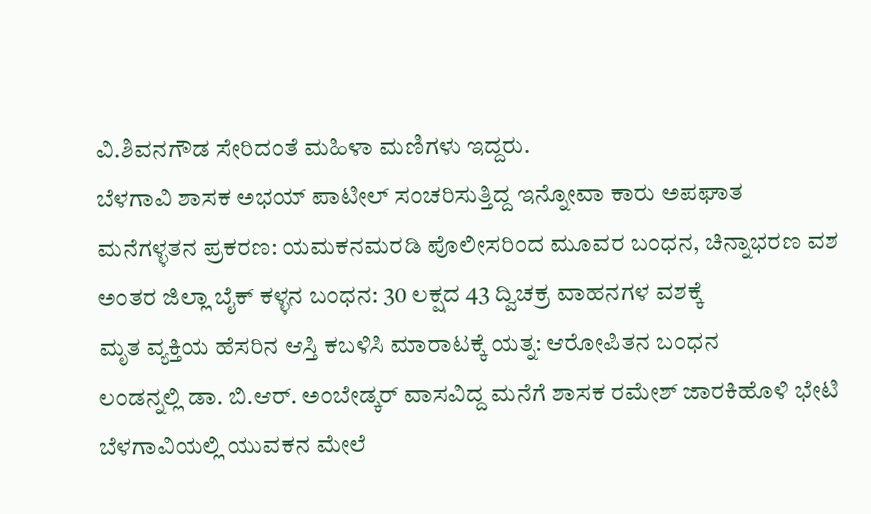ವಿ.ಶಿವನಗೌಡ ಸೇರಿದಂತೆ ಮಹಿಳಾ ಮಣಿಗಳು ಇದ್ದರು.
ಬೆಳಗಾವಿ ಶಾಸಕ ಅಭಯ್ ಪಾಟೀಲ್ ಸಂಚರಿಸುತ್ತಿದ್ದ ಇನ್ನೋವಾ ಕಾರು ಅಪಘಾತ
ಮನೆಗಳ್ಳತನ ಪ್ರಕರಣ: ಯಮಕನಮರಡಿ ಪೊಲೀಸರಿಂದ ಮೂವರ ಬಂಧನ, ಚಿನ್ನಾಭರಣ ವಶ
ಅಂತರ ಜಿಲ್ಲಾ ಬೈಕ್ ಕಳ್ಳನ ಬಂಧನ: 30 ಲಕ್ಷದ 43 ದ್ವಿಚಕ್ರ ವಾಹನಗಳ ವಶಕ್ಕೆ
ಮೃತ ವ್ಯಕ್ತಿಯ ಹೆಸರಿನ ಆಸ್ತಿ ಕಬಳಿಸಿ ಮಾರಾಟಕ್ಕೆ ಯತ್ನ: ಆರೋಪಿತನ ಬಂಧನ
ಲಂಡನ್ನಲ್ಲಿ ಡಾ. ಬಿ.ಆರ್. ಅಂಬೇಡ್ಕರ್ ವಾಸವಿದ್ದ ಮನೆಗೆ ಶಾಸಕ ರಮೇಶ್ ಜಾರಕಿಹೊಳಿ ಭೇಟಿ
ಬೆಳಗಾವಿಯಲ್ಲಿ ಯುವಕನ ಮೇಲೆ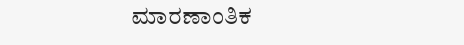ಮಾರಣಾಂತಿಕ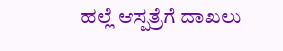ಹಲ್ಲೆ ಆಸ್ಪತ್ರೆಗೆ ದಾಖಲು